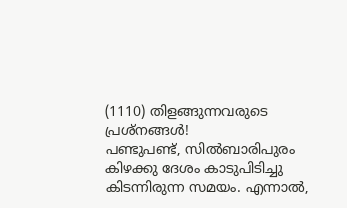(1110) തിളങ്ങുന്നവരുടെ പ്രശ്നങ്ങൾ!
പണ്ടുപണ്ട്, സിൽബാരിപുരം കിഴക്കു ദേശം കാടുപിടിച്ചു കിടന്നിരുന്ന സമയം. എന്നാൽ,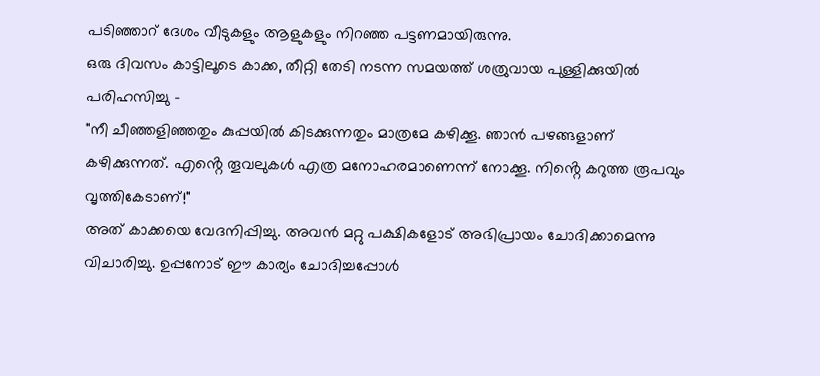പടിഞ്ഞാറ് ദേശം വീടുകളും ആളുകളും നിറഞ്ഞ പട്ടണമായിരുന്നു.
ഒരു ദിവസം കാട്ടിലൂടെ കാക്ക, തീറ്റി തേടി നടന്ന സമയത്ത് ശത്രുവായ പുള്ളിക്കുയിൽ പരിഹസിച്ചു -
"നീ ചീഞ്ഞളിഞ്ഞതും കുപ്പയിൽ കിടക്കുന്നതും മാത്രമേ കഴിക്കൂ. ഞാൻ പഴങ്ങളാണ് കഴിക്കുന്നത്. എൻ്റെ തൂവലുകൾ എത്ര മനോഹരമാണെന്ന് നോക്കൂ. നിൻ്റെ കറുത്ത രൂപവും വൃത്തികേടാണ്!"
അത് കാക്കയെ വേദനിപ്പിച്ചു. അവൻ മറ്റു പക്ഷികളോട് അഭിപ്രായം ചോദിക്കാമെന്നു വിചാരിച്ചു. ഉപ്പനോട് ഈ കാര്യം ചോദിച്ചപ്പോൾ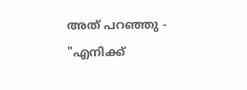അത് പറഞ്ഞു -
"എനിക്ക്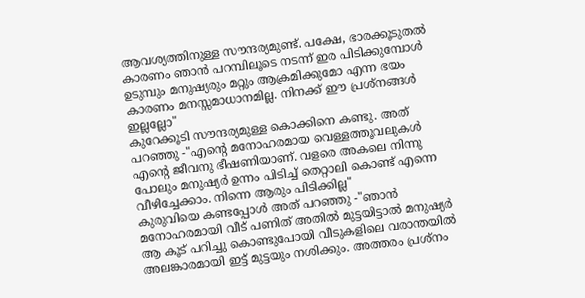ആവശ്യത്തിനുള്ള സൗന്ദര്യമുണ്ട്. പക്ഷേ, ഭാരക്കൂടുതൽ കാരണം ഞാൻ പറമ്പിലൂടെ നടന്ന് ഇര പിടിക്കുമ്പോൾ ഉടുമ്പും മനുഷ്യരും മറ്റും ആക്രമിക്കുമോ എന്ന ഭയം കാരണം മനസ്സമാധാനമില്ല. നിനക്ക് ഈ പ്രശ്നങ്ങൾ ഇല്ലല്ലോ"
കുറേക്കൂടി സൗന്ദര്യമുള്ള കൊക്കിനെ കണ്ടു. അത് പറഞ്ഞു -"എൻ്റെ മനോഹരമായ വെള്ളത്തൂവലുകൾ എൻ്റെ ജീവനു ഭീഷണിയാണ്. വളരെ അകലെ നിന്നു പോലും മനുഷ്യർ ഉന്നം പിടിച്ച് തെറ്റാലി കൊണ്ട് എന്നെ വീഴിച്ചേക്കാം. നിന്നെ ആരും പിടിക്കില്ല"
കുരുവിയെ കണ്ടപ്പോൾ അത് പറഞ്ഞു -"ഞാൻ മനോഹരമായി വീട് പണിത് അതിൽ മുട്ടയിട്ടാൽ മനുഷ്യർ ആ കൂട് പറിച്ചു കൊണ്ടുപോയി വീടുകളിലെ വരാന്തയിൽ അലങ്കാരമായി ഇട്ട് മുട്ടയും നശിക്കും. അത്തരം പ്രശ്നം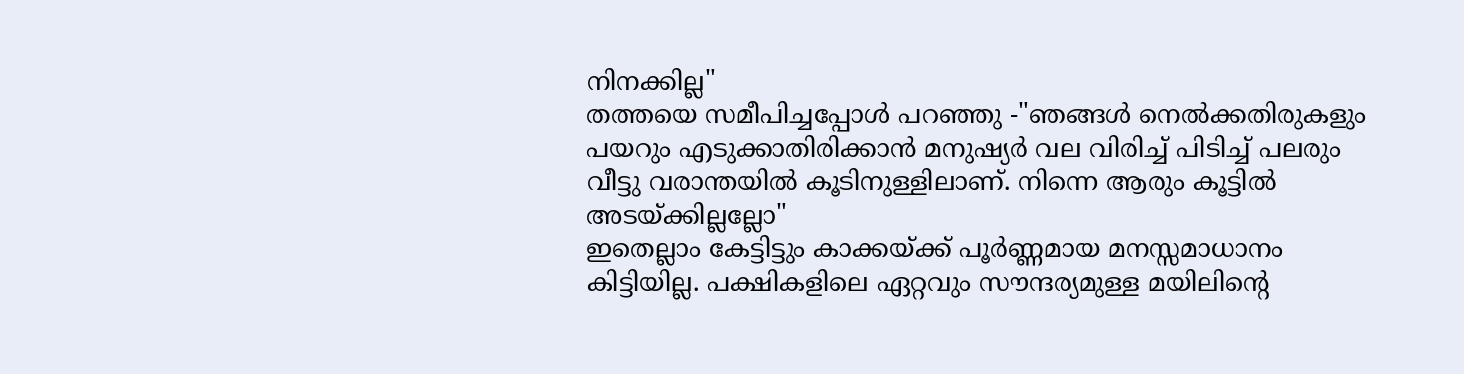നിനക്കില്ല"
തത്തയെ സമീപിച്ചപ്പോൾ പറഞ്ഞു -"ഞങ്ങൾ നെൽക്കതിരുകളും പയറും എടുക്കാതിരിക്കാൻ മനുഷ്യർ വല വിരിച്ച് പിടിച്ച് പലരും വീട്ടു വരാന്തയിൽ കൂടിനുള്ളിലാണ്. നിന്നെ ആരും കൂട്ടിൽ അടയ്ക്കില്ലല്ലോ"
ഇതെല്ലാം കേട്ടിട്ടും കാക്കയ്ക്ക് പൂർണ്ണമായ മനസ്സമാധാനം കിട്ടിയില്ല. പക്ഷികളിലെ ഏറ്റവും സൗന്ദര്യമുള്ള മയിലിൻ്റെ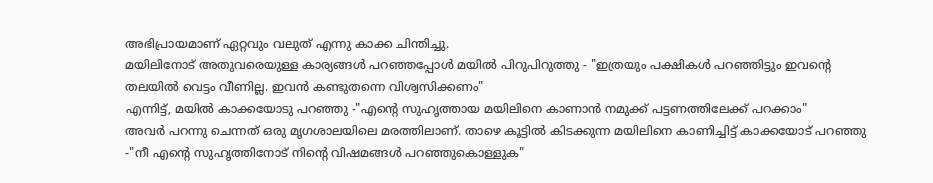അഭിപ്രായമാണ് ഏറ്റവും വലുത് എന്നു കാക്ക ചിന്തിച്ചു.
മയിലിനോട് അതുവരെയുള്ള കാര്യങ്ങൾ പറഞ്ഞപ്പോൾ മയിൽ പിറുപിറുത്തു - "ഇത്രയും പക്ഷികൾ പറഞ്ഞിട്ടും ഇവൻ്റെ തലയിൽ വെട്ടം വീണില്ല. ഇവൻ കണ്ടുതന്നെ വിശ്വസിക്കണം"
എന്നിട്ട്, മയിൽ കാക്കയോടു പറഞ്ഞു -"എൻ്റെ സുഹൃത്തായ മയിലിനെ കാണാൻ നമുക്ക് പട്ടണത്തിലേക്ക് പറക്കാം"
അവർ പറന്നു ചെന്നത് ഒരു മൃഗശാലയിലെ മരത്തിലാണ്. താഴെ കൂട്ടിൽ കിടക്കുന്ന മയിലിനെ കാണിച്ചിട്ട് കാക്കയോട് പറഞ്ഞു -"നീ എൻ്റെ സുഹൃത്തിനോട് നിൻ്റെ വിഷമങ്ങൾ പറഞ്ഞുകൊള്ളുക"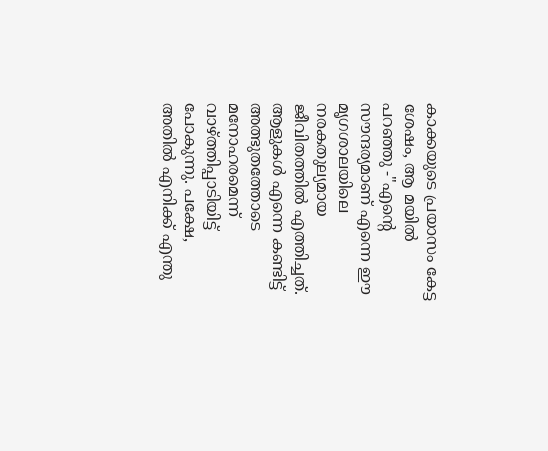കാക്കയുടെ പ്രയാസം കേട്ട ശേഷം, ആ മയിൽ പറഞ്ഞു -"എൻ്റെ സൗന്ദര്യമാണ് എന്നെ ഈ മൃഗശാലയിലെ നരകതുല്യമായ ജീവിതത്തിൽ എത്തിച്ചത്. ആളുകൾ എന്നെ കണ്ടിട്ട് അത്ഭുതത്തോടെ മനോഹരമെന്ന് വാഴ്ത്തിപ്പാടിയിട്ട് പോകുന്നു. പക്ഷേ, അതിൽ എനിക്ക് എന്തു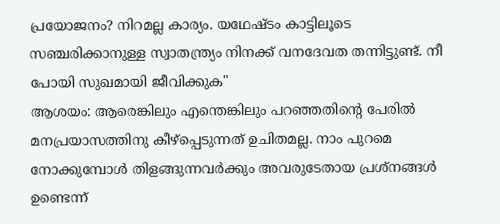പ്രയോജനം? നിറമല്ല കാര്യം. യഥേഷ്ടം കാട്ടിലൂടെ സഞ്ചരിക്കാനുള്ള സ്വാതന്ത്ര്യം നിനക്ക് വനദേവത തന്നിട്ടുണ്ട്. നീ പോയി സുഖമായി ജീവിക്കുക"
ആശയം: ആരെങ്കിലും എന്തെങ്കിലും പറഞ്ഞതിൻ്റെ പേരിൽ മനപ്രയാസത്തിനു കീഴ്പ്പെടുന്നത് ഉചിതമല്ല. നാം പുറമെ നോക്കുമ്പോൾ തിളങ്ങുന്നവർക്കും അവരുടേതായ പ്രശ്നങ്ങൾ ഉണ്ടെന്ന്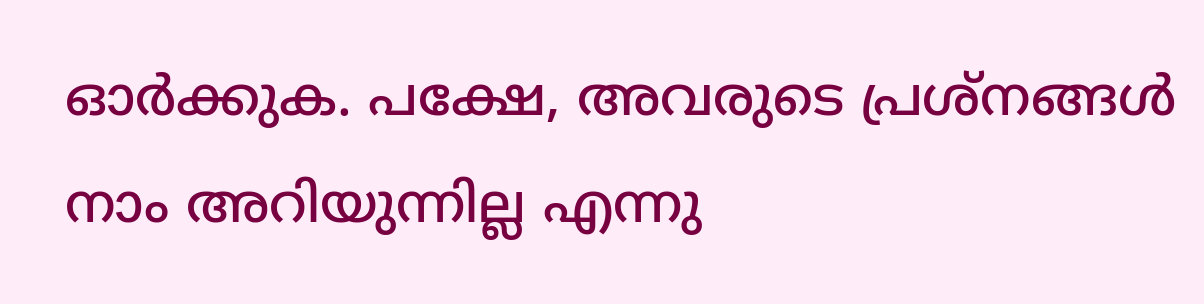ഓർക്കുക. പക്ഷേ, അവരുടെ പ്രശ്നങ്ങൾ നാം അറിയുന്നില്ല എന്നു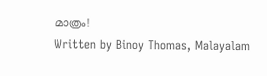മാത്രം!
Written by Binoy Thomas, Malayalam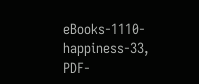eBooks-1110-happiness-33, PDF-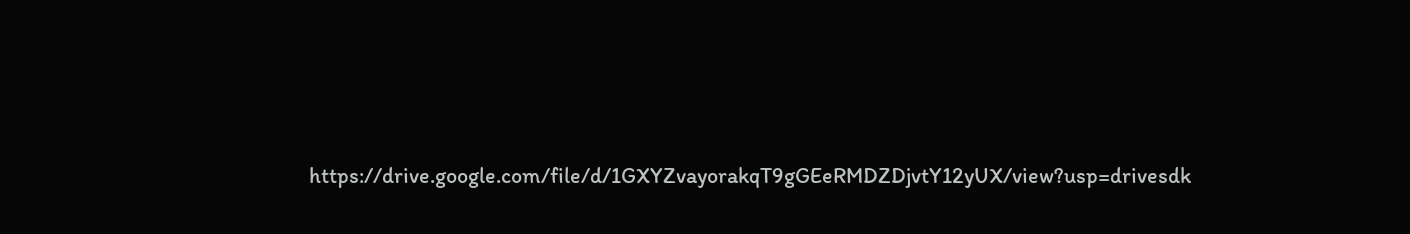https://drive.google.com/file/d/1GXYZvayorakqT9gGEeRMDZDjvtY12yUX/view?usp=drivesdk